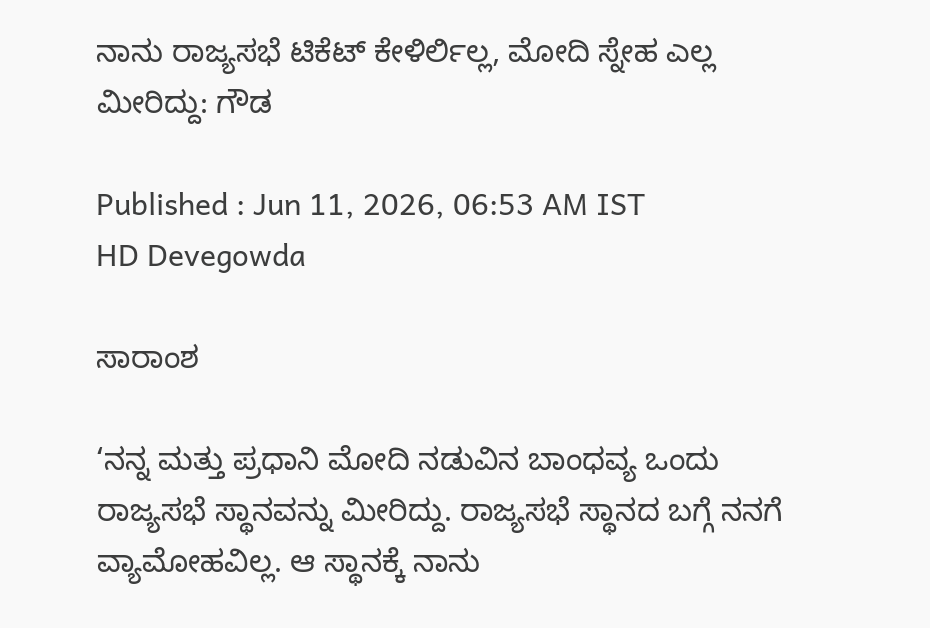ನಾನು ರಾಜ್ಯಸಭೆ ಟಿಕೆಟ್‌ ಕೇಳಿರ್ಲಿಲ್ಲ, ಮೋದಿ ಸ್ನೇಹ ಎಲ್ಲ ಮೀರಿದ್ದು: ಗೌಡ

Published : Jun 11, 2026, 06:53 AM IST
HD Devegowda

ಸಾರಾಂಶ

‘ನನ್ನ ಮತ್ತು ಪ್ರಧಾನಿ ಮೋದಿ ನಡುವಿನ ಬಾಂಧವ್ಯ ಒಂದು ರಾಜ್ಯಸಭೆ ಸ್ಥಾನವನ್ನು ಮೀರಿದ್ದು. ರಾಜ್ಯಸಭೆ ಸ್ಥಾನದ ಬಗ್ಗೆ ನನಗೆ ವ್ಯಾಮೋಹವಿಲ್ಲ. ಆ ಸ್ಥಾನಕ್ಕೆ ನಾನು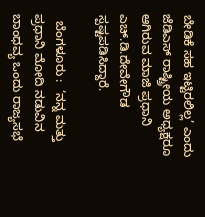ಬೇಡಿಕೆ ಸಹ ಇಟ್ಟಿರಲಿಲ್ಲ’ ಎಂದು ಜೆಡಿಎಸ್‌ ರಾಷ್ಟ್ರೀಯ ಅಧ್ಯಕ್ಷರೂ ಆಗಿರುವ ಮಾಜಿ ಪ್ರಧಾನಿ ಎಚ್‌.ಡಿ.ದೇವೇಗೌಡ ಸ್ಪಷ್ಟಪಡಿಸಿದ್ದಾರೆ.

  ಬೆಂಗಳೂರು :  ‘ನನ್ನ ಮತ್ತು ಪ್ರಧಾನಿ ಮೋದಿ ನಡುವಿನ ಬಾಂಧವ್ಯ ಒಂದು ರಾಜ್ಯಸಭೆ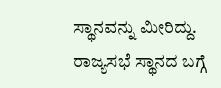ಸ್ಥಾನವನ್ನು ಮೀರಿದ್ದು. ರಾಜ್ಯಸಭೆ ಸ್ಥಾನದ ಬಗ್ಗೆ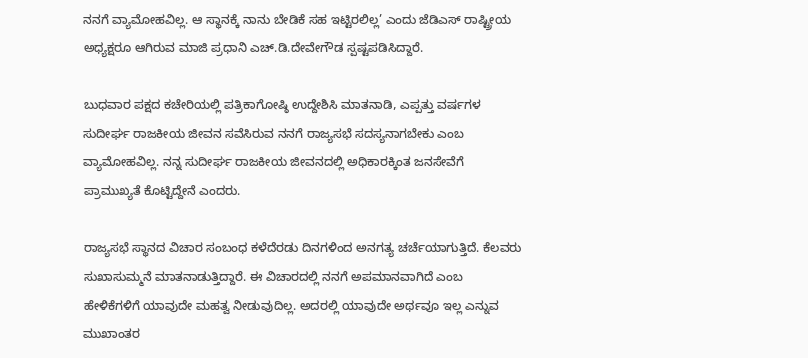ನನಗೆ ವ್ಯಾಮೋಹವಿಲ್ಲ. ಆ ಸ್ಥಾನಕ್ಕೆ ನಾನು ಬೇಡಿಕೆ ಸಹ ಇಟ್ಟಿರಲಿಲ್ಲ’ ಎಂದು ಜೆಡಿಎಸ್‌ ರಾಷ್ಟ್ರೀಯ ಅಧ್ಯಕ್ಷರೂ ಆಗಿರುವ ಮಾಜಿ ಪ್ರಧಾನಿ ಎಚ್‌.ಡಿ.ದೇವೇಗೌಡ ಸ್ಪಷ್ಟಪಡಿಸಿದ್ದಾರೆ.

ಬುಧವಾರ ಪಕ್ಷದ ಕಚೇರಿಯಲ್ಲಿ ಪತ್ರಿಕಾಗೋಷ್ಠಿ ಉದ್ದೇಶಿಸಿ ಮಾತನಾಡಿ, ಎಪ್ಪತ್ತು ವರ್ಷಗಳ ಸುದೀರ್ಘ ರಾಜಕೀಯ ಜೀವನ ಸವೆಸಿರುವ ನನಗೆ ರಾಜ್ಯಸಭೆ ಸದಸ್ಯನಾಗಬೇಕು ಎಂಬ ವ್ಯಾಮೋಹವಿಲ್ಲ. ನನ್ನ ಸುದೀರ್ಘ ರಾಜಕೀಯ ಜೀವನದಲ್ಲಿ ಅಧಿಕಾರಕ್ಕಿಂತ ಜನಸೇವೆಗೆ ಪ್ರಾಮುಖ್ಯತೆ ಕೊಟ್ಟಿದ್ದೇನೆ ಎಂದರು.

ರಾಜ್ಯಸಭೆ ಸ್ಥಾನದ ವಿಚಾರ ಸಂಬಂಧ ಕಳೆದೆರಡು ದಿನಗಳಿಂದ ಅನಗತ್ಯ ಚರ್ಚೆಯಾಗುತ್ತಿದೆ. ಕೆಲವರು ಸುಖಾಸುಮ್ಮನೆ ಮಾತನಾಡುತ್ತಿದ್ದಾರೆ. ಈ ವಿಚಾರದಲ್ಲಿ ನನಗೆ ಅಪಮಾನವಾಗಿದೆ ಎಂಬ ಹೇಳಿಕೆಗಳಿಗೆ ಯಾವುದೇ ಮಹತ್ವ ನೀಡುವುದಿಲ್ಲ. ಅದರಲ್ಲಿ ಯಾವುದೇ ಅರ್ಥವೂ ಇಲ್ಲ ಎನ್ನುವ ಮುಖಾಂತರ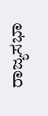ರಾಜ್ಯಸಭಾ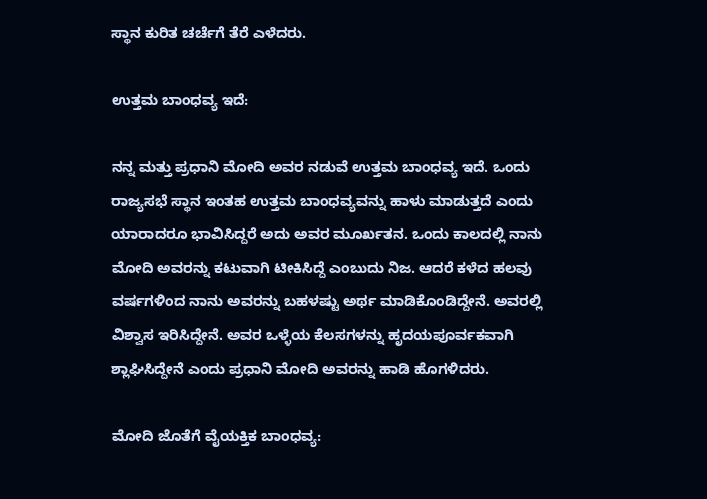ಸ್ಥಾನ ಕುರಿತ ಚರ್ಚೆಗೆ ತೆರೆ ಎಳೆದರು.

ಉತ್ತಮ ಬಾಂಧವ್ಯ ಇದೆ:

ನನ್ನ ಮತ್ತು ಪ್ರಧಾನಿ ಮೋದಿ ಅವರ ನಡುವೆ ಉತ್ತಮ ಬಾಂಧವ್ಯ ಇದೆ. ಒಂದು ರಾಜ್ಯಸಭೆ ಸ್ಥಾನ ಇಂತಹ ಉತ್ತಮ ಬಾಂಧವ್ಯವನ್ನು ಹಾಳು ಮಾಡುತ್ತದೆ ಎಂದು ಯಾರಾದರೂ ಭಾವಿಸಿದ್ದರೆ ಅದು ಅವರ ಮೂರ್ಖತನ. ಒಂದು ಕಾಲದಲ್ಲಿ ನಾನು ಮೋದಿ ಅವರನ್ನು ಕಟುವಾಗಿ ಟೀಕಿಸಿದ್ದೆ ಎಂಬುದು ನಿಜ. ಆದರೆ ಕಳೆದ ಹಲವು ವರ್ಷಗಳಿಂದ ನಾನು ಅವರನ್ನು ಬಹಳಷ್ಟು ಅರ್ಥ ಮಾಡಿಕೊಂಡಿದ್ದೇನೆ. ಅವರಲ್ಲಿ ವಿಶ್ವಾಸ ಇರಿಸಿದ್ದೇನೆ. ಅವರ ಒಳ್ಳೆಯ ಕೆಲಸಗಳನ್ನು ಹೃದಯಪೂರ್ವಕವಾಗಿ ಶ್ಲಾಘಿಸಿದ್ದೇನೆ ಎಂದು ಪ್ರಧಾನಿ ಮೋದಿ ಅವರನ್ನು ಹಾಡಿ ಹೊಗಳಿದರು.

ಮೋದಿ ಜೊತೆಗೆ ವೈಯಕ್ತಿಕ ಬಾಂಧವ್ಯ: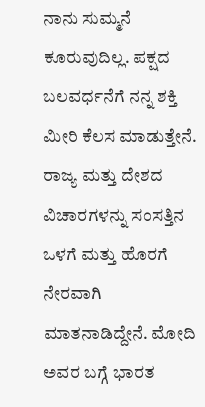ನಾನು ಸುಮ್ಮನೆ ಕೂರುವುದಿಲ್ಲ. ಪಕ್ಷದ ಬಲವರ್ಧನೆಗೆ ನನ್ನ ಶಕ್ತಿ ಮೀರಿ‌ ಕೆಲಸ‌ ಮಾಡುತ್ತೇನೆ. ರಾಜ್ಯ ಮತ್ತು ದೇಶದ ವಿಚಾರಗಳನ್ನು ಸಂಸತ್ತಿನ ಒಳಗೆ ಮತ್ತು ಹೊರಗೆ ನೇರವಾಗಿ ಮಾತನಾಡಿದ್ದೇನೆ. ಮೋದಿ ಅವರ ಬಗ್ಗೆ ಭಾರತ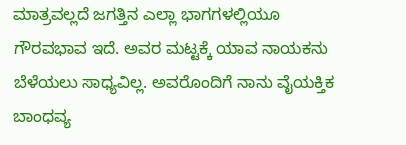ಮಾತ್ರವಲ್ಲದೆ ಜಗತ್ತಿನ ಎಲ್ಲಾ ಭಾಗಗಳಲ್ಲಿಯೂ ಗೌರವಭಾವ ಇದೆ. ಅವರ ಮಟ್ಟಕ್ಕೆ ಯಾವ ನಾಯಕನು ಬೆಳೆಯಲು ಸಾಧ್ಯವಿಲ್ಲ. ಅವರೊಂದಿಗೆ ನಾನು ವೈಯಕ್ತಿಕ ಬಾಂಧವ್ಯ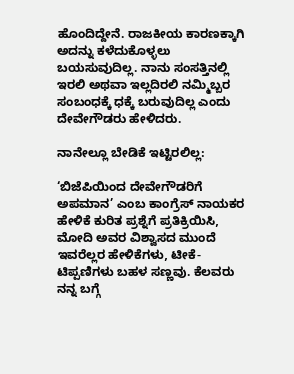ಹೊಂದಿದ್ದೇನೆ. ರಾಜಕೀಯ ಕಾರಣಕ್ಕಾಗಿ ಅದನ್ನು ಕಳೆದುಕೊಳ್ಳಲು ಬಯಸುವುದಿಲ್ಲ. ನಾನು ಸಂಸತ್ತಿನಲ್ಲಿ ಇರಲಿ ಅಥವಾ ಇಲ್ಲದಿರಲಿ ನಮ್ಮಿಬ್ಬರ ಸಂಬಂಧಕ್ಕೆ ಧಕ್ಕೆ ಬರುವುದಿಲ್ಲ ಎಂದು ದೇವೇಗೌಡರು ಹೇಳಿದರು.

ನಾನೇಲ್ಲೂ ಬೇಡಿಕೆ ಇಟ್ಟಿರಲಿಲ್ಲ:

‘ಬಿಜೆಪಿಯಿಂದ ದೇವೇಗೌಡರಿಗೆ ಅಪಮಾನ’ ಎಂಬ ಕಾಂಗ್ರೆಸ್‌ ನಾಯಕರ ಹೇಳಿಕೆ ಕುರಿತ ಪ್ರಶ್ನೆಗೆ ಪ್ರತಿಕ್ರಿಯಿಸಿ, ಮೋದಿ ಅವರ ವಿಶ್ವಾಸದ ಮುಂದೆ ಇವರೆಲ್ಲರ ಹೇಳಿಕೆಗಳು, ಟೀಕೆ-ಟಿಪ್ಪಣಿಗಳು ಬಹಳ ಸಣ್ಣವು. ಕೆಲವರು ನನ್ನ ಬಗ್ಗೆ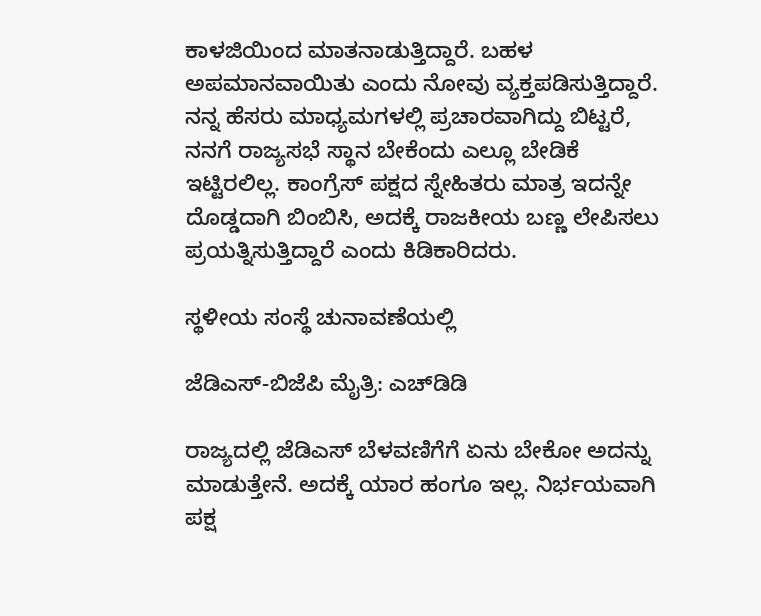ಕಾಳಜಿಯಿಂದ ಮಾತನಾಡುತ್ತಿದ್ದಾರೆ. ಬಹಳ ಅಪಮಾನವಾಯಿತು ಎಂದು ನೋವು ವ್ಯಕ್ತಪಡಿಸುತ್ತಿದ್ದಾರೆ. ನನ್ನ ಹೆಸರು ಮಾಧ್ಯಮಗಳಲ್ಲಿ ಪ್ರಚಾರವಾಗಿದ್ದು ಬಿಟ್ಟರೆ, ನನಗೆ ರಾಜ್ಯಸಭೆ ಸ್ಥಾನ ಬೇಕೆಂದು ಎಲ್ಲೂ ಬೇಡಿಕೆ ಇಟ್ಟಿರಲಿಲ್ಲ. ಕಾಂಗ್ರೆಸ್ ಪಕ್ಷದ ಸ್ನೇಹಿತರು ಮಾತ್ರ ಇದನ್ನೇ ದೊಡ್ಡದಾಗಿ ಬಿಂಬಿಸಿ, ಅದಕ್ಕೆ ರಾಜಕೀಯ ಬಣ್ಣ ಲೇಪಿಸಲು ಪ್ರಯತ್ನಿಸುತ್ತಿದ್ದಾರೆ ಎಂದು ಕಿಡಿಕಾರಿದರು.

ಸ್ಥಳೀಯ ಸಂಸ್ಥೆ ಚುನಾವಣೆಯಲ್ಲಿ

ಜೆಡಿಎಸ್‌-ಬಿಜೆಪಿ ಮೈತ್ರಿ: ಎಚ್‌ಡಿಡಿ

ರಾಜ್ಯದಲ್ಲಿ ಜೆಡಿಎಸ್‌ ಬೆಳವಣಿಗೆಗೆ ಏನು ಬೇಕೋ ಅದನ್ನು ಮಾಡುತ್ತೇನೆ. ಅದಕ್ಕೆ ಯಾರ ಹಂಗೂ ಇಲ್ಲ. ನಿರ್ಭಯವಾಗಿ ಪಕ್ಷ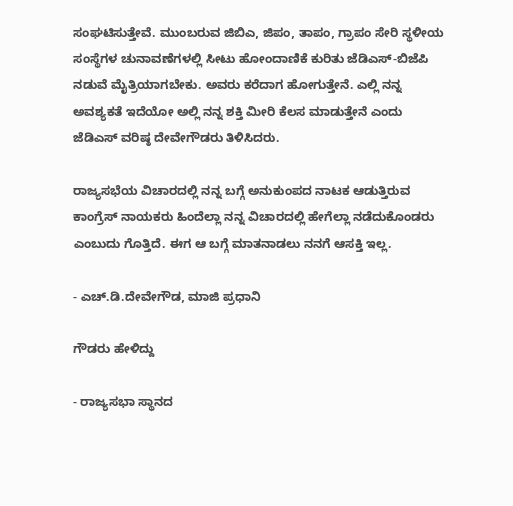ಸಂಘಟಿಸುತ್ತೇವೆ. ಮುಂಬರುವ ಜಿಬಿಎ, ಜಿಪಂ, ತಾಪಂ, ಗ್ರಾಪಂ ಸೇರಿ ಸ್ಥಳೀಯ ಸಂಸ್ಥೆಗಳ ಚುನಾವಣೆಗಳಲ್ಲಿ ಸೀಟು ಹೋಂದಾಣಿಕೆ ಕುರಿತು ಜೆಡಿಎಸ್‌-ಬಿಜೆಪಿ ನಡುವೆ ಮೈತ್ರಿಯಾಗಬೇಕು. ಅವರು ಕರೆದಾಗ ಹೋಗುತ್ತೇನೆ. ಎಲ್ಲಿ ನನ್ನ ಅವಶ್ಯಕತೆ ಇದೆಯೋ ಅಲ್ಲಿ ನನ್ನ ಶಕ್ತಿ ಮೀರಿ ಕೆಲಸ ಮಾಡುತ್ತೇನೆ ಎಂದು ಜೆಡಿಎಸ್‌ ವರಿಷ್ಠ ದೇವೇಗೌಡರು ತಿಳಿಸಿದರು.

ರಾಜ್ಯಸಭೆಯ ವಿಚಾರದಲ್ಲಿ ನನ್ನ ಬಗ್ಗೆ ಅನುಕುಂಪದ ನಾಟಕ ಆಡುತ್ತಿರುವ ಕಾಂಗ್ರೆಸ್‌ ನಾಯಕರು ಹಿಂದೆಲ್ಲಾ ನನ್ನ ವಿಚಾರದಲ್ಲಿ ಹೇಗೆಲ್ಲಾ ನಡೆದುಕೊಂಡರು ಎಂಬುದು ಗೊತ್ತಿದೆ. ಈಗ ಆ ಬಗ್ಗೆ ಮಾತನಾಡಲು ನನಗೆ ಆಸಕ್ತಿ ಇಲ್ಲ.

- ಎಚ್‌.ಡಿ.ದೇವೇಗೌಡ, ಮಾಜಿ ಪ್ರಧಾನಿ

ಗೌಡರು ಹೇಳಿದ್ದು

- ರಾಜ್ಯಸಭಾ ಸ್ಥಾನದ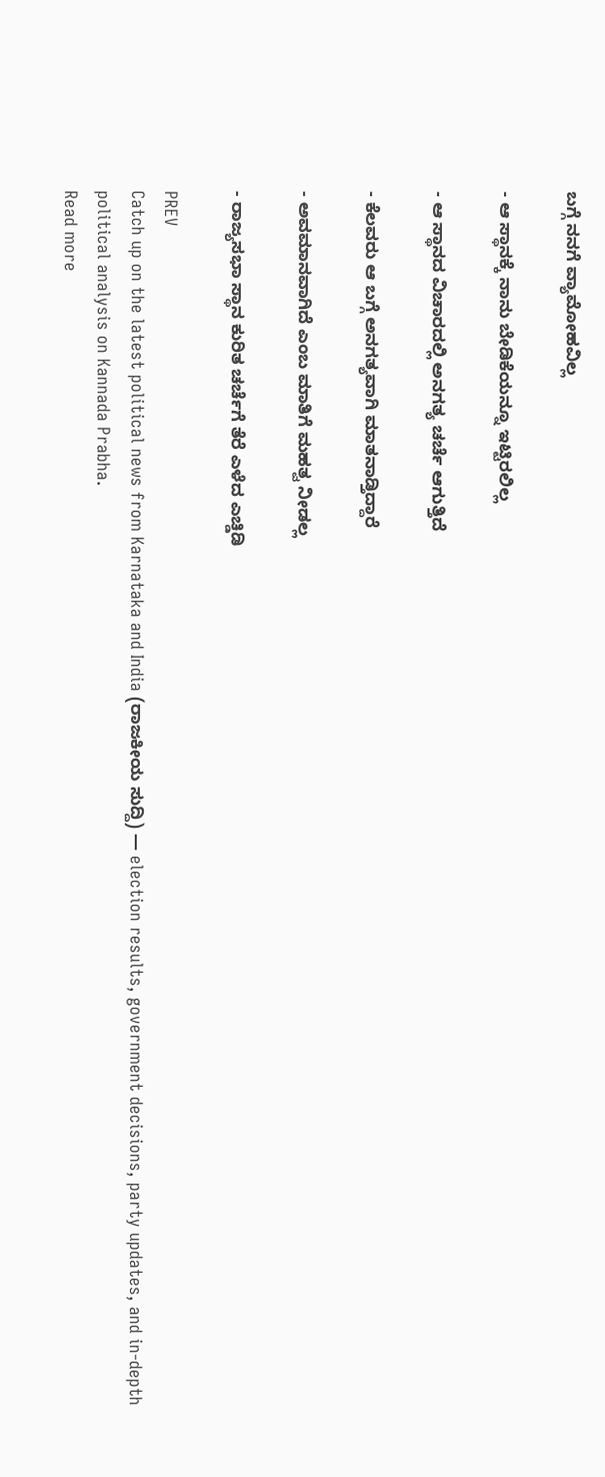ಬಗ್ಗೆ ನನಗೆ ವ್ಯಾಮೋಹವಿಲ್ಲ

- ಆ ಸ್ಥಾನಕ್ಕೆ ನಾನು ಬೇಡಿಕೆಯನ್ನೂ ಇಟ್ಟಿರಲಿಲ್ಲ

- ಆ ಸ್ಥಾನದ ವಿಚಾರದಲ್ಲಿ ಅನಗತ್ಯ ಚರ್ಚೆ ಆಗುತ್ತಿದೆ

- ಕೆಲವರು ಆ ಬಗ್ಗೆ ಅನಗತ್ಯವಾಗಿ ಮಾತನಾಡ್ತಿದ್ದಾರೆ

- ಅವಮಾನವಾಗಿದೆ ಎಂಬ ಮಾತಿಗೆ ಮಹತ್ವ ನೀಡಲ್ಲ

- ರಾಜ್ಯಸಭಾ ಸ್ಥಾನ ಕುರಿತ ಚರ್ಚೆಗೆ ತೆರೆ ಎಳೆದ ಎಚ್ಡಿಡಿ

PREV
Catch up on the latest political news from Karnataka and India (ರಾಜಕೀಯ ಸುದ್ದಿ) — election results, government decisions, party updates, and in-depth political analysis on Kannada Prabha.
Read more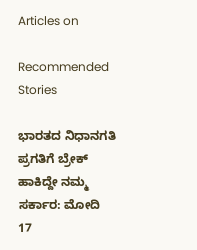Articles on

Recommended Stories

ಭಾರತದ ನಿಧಾನಗತಿ ಪ್ರಗತಿಗೆ ಬ್ರೇಕ್‌ ಹಾಕಿದ್ದೇ ನಮ್ಮ ಸರ್ಕಾರ: ಮೋದಿ
17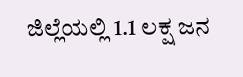ಜಿಲ್ಲೆಯಲ್ಲಿ 1.1 ಲಕ್ಷ ಜನ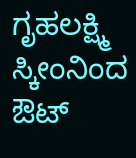ಗೃಹಲಕ್ಷ್ಮಿ ಸ್ಕೀಂನಿಂದ ಔಟ್‌